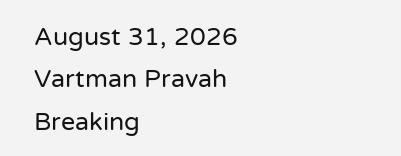August 31, 2026
Vartman Pravah
Breaking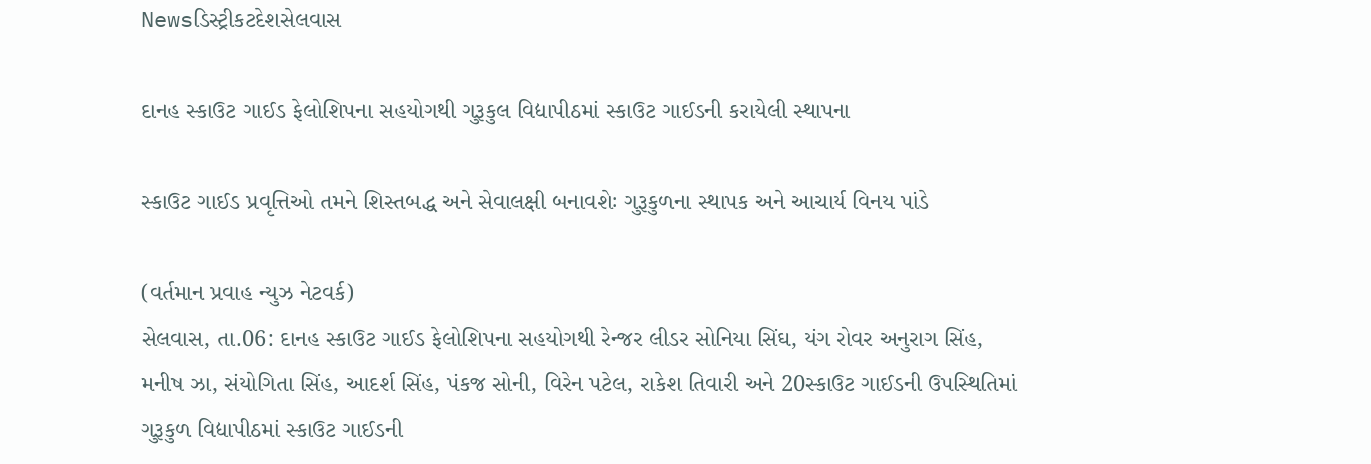Newsડિસ્ટ્રીકટદેશસેલવાસ

દાનહ સ્‍કાઉટ ગાઈડ ફેલોશિપના સહયોગથી ગુરૂકુલ વિદ્યાપીઠમાં સ્‍કાઉટ ગાઈડની કરાયેલી સ્‍થાપના

સ્‍કાઉટ ગાઈડ પ્રવૃત્તિઓ તમને શિસ્‍તબદ્ધ અને સેવાલક્ષી બનાવશેઃ ગુરૂકુળના સ્‍થાપક અને આચાર્ય વિનય પાંડે

(વર્તમાન પ્રવાહ ન્‍યુઝ નેટવર્ક)
સેલવાસ, તા.06: દાનહ સ્‍કાઉટ ગાઈડ ફેલોશિપના સહયોગથી રેન્‍જર લીડર સોનિયા સિંઘ, યંગ રોવર અનુરાગ સિંહ, મનીષ ઝા, સંયોગિતા સિંહ, આદર્શ સિંહ, પંકજ સોની, વિરેન પટેલ, રાકેશ તિવારી અને 20સ્‍કાઉટ ગાઈડની ઉપસ્‍થિતિમાં ગુરૂકુળ વિદ્યાપીઠમાં સ્‍કાઉટ ગાઈડની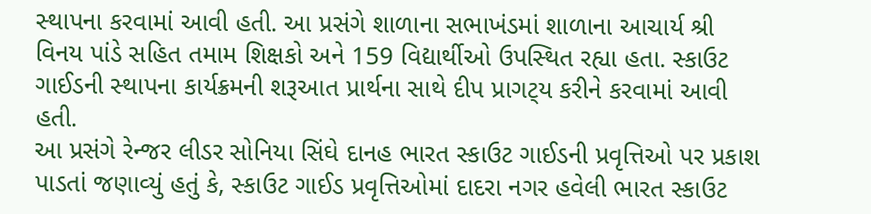સ્‍થાપના કરવામાં આવી હતી. આ પ્રસંગે શાળાના સભાખંડમાં શાળાના આચાર્ય શ્રી વિનય પાંડે સહિત તમામ શિક્ષકો અને 159 વિદ્યાર્થીઓ ઉપસ્‍થિત રહ્યા હતા. સ્‍કાઉટ ગાઈડની સ્‍થાપના કાર્યક્રમની શરૂઆત પ્રાર્થના સાથે દીપ પ્રાગટ્‍ય કરીને કરવામાં આવી હતી.
આ પ્રસંગે રેન્‍જર લીડર સોનિયા સિંઘે દાનહ ભારત સ્‍કાઉટ ગાઈડની પ્રવૃત્તિઓ પર પ્રકાશ પાડતાં જણાવ્‍યું હતું કે, સ્‍કાઉટ ગાઈડ પ્રવૃત્તિઓમાં દાદરા નગર હવેલી ભારત સ્‍કાઉટ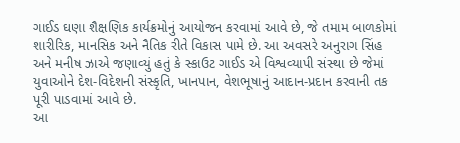ગાઈડ ઘણા શૈક્ષણિક કાર્યક્રમોનું આયોજન કરવામાં આવે છે, જે તમામ બાળકોમાં શારીરિક, માનસિક અને નૈતિક રીતે વિકાસ પામે છે. આ અવસરે અનુરાગ સિંહ અને મનીષ ઝાએ જણાવ્‍યું હતું કે સ્‍કાઉટ ગાઈડ એ વિશ્વવ્‍યાપી સંસ્‍થા છે જેમાં યુવાઓને દેશ-વિદેશની સંસ્‍કૃતિ, ખાનપાન, વેશભૂષાનું આદાન-પ્રદાન કરવાની તક પૂરી પાડવામાં આવે છે.
આ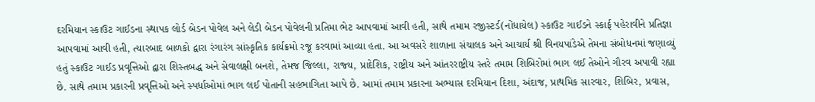દરમિયાન સ્‍કાઉટ ગાઈડના સ્‍થાપક લોર્ડ બેડન પોવેલ અને લેડી બેડન પોવેલની પ્રતિમા ભેટ આપવામાં આવી હતી, સાથે તમામ રજીસ્‍ટર્ડ(નોંધાયેલ) સ્‍કાઉટ ગાઈડને સ્‍કાર્ફ પહેરાવીને પ્રતિજ્ઞા આપવામાં આવી હતી, ત્‍યારબાદ બાળકો દ્વારા રંગારંગ સાંસ્‍કૃતિક કાર્યક્રમો રજૂ કરવામાં આવ્‍યા હતા. આ અવસરે શાળાના સંચાલક અને આચાર્ય શ્રી વિનયપાંડેએ તેમના સંબોધનમાં જણાવ્‍યું હતું સ્‍કાઉટ ગાઈડ પ્રવૃત્તિઓ દ્વારા શિસ્‍તબદ્ધ અને સેવાલક્ષી બનશે, તેમજ જિલ્લા, રાજ્‍ય, પ્રાદેશિક, રાષ્ટ્રીય અને આંતરરાષ્ટ્રીય સ્‍તરે તમામ શિબિરોમાં ભાગ લઈ તેઓને ગૌરવ અપાવી રહ્યા છે. સાથે તમામ પ્રકારની પ્રવૃત્તિઓ અને સ્‍પર્ધાઓમાં ભાગ લઈ પોતાની સહભાગિતા આપે છે. આમાં તમામ પ્રકારના અભ્‍યાસ દરમિયાન દિશા, અંદાજ, પ્રાથમિક સારવાર, શિબિર, પ્રવાસ,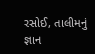રસોઈ, તાલીમનું જ્ઞાન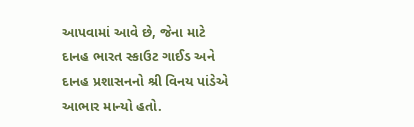આપવામાં આવે છે, જેના માટે દાનહ ભારત સ્‍કાઉટ ગાઈડ અને દાનહ પ્રશાસનનો શ્રી વિનય પાંડેએ આભાર માન્‍યો હતો.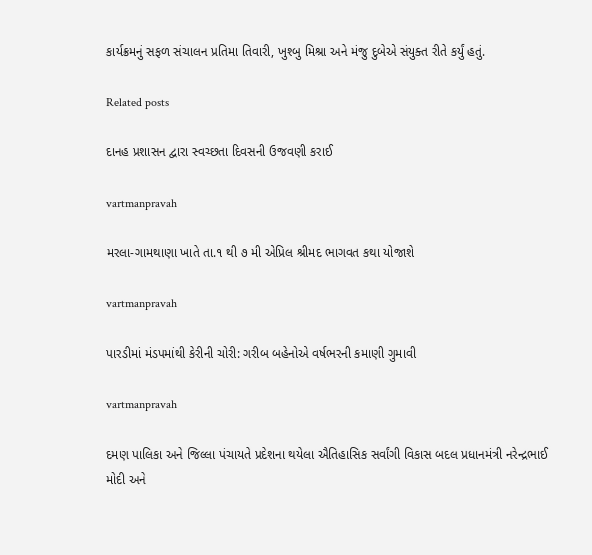કાર્યક્રમનું સફળ સંચાલન પ્રતિમા તિવારી, ખુશ્‍બુ મિશ્રા અને મંજુ દુબેએ સંયુક્‍ત રીતે કર્યું હતું.

Related posts

દાનહ પ્રશાસન દ્વારા સ્‍વચ્‍છતા દિવસની ઉજવણી કરાઈ

vartmanpravah

મરલા-ગામથાણા ખાતે તા.૧ થી ૭ મી એપ્રિલ શ્રીમદ ભાગવત કથા યોજાશે

vartmanpravah

પારડીમાં મંડપમાંથી કેરીની ચોરી: ગરીબ બહેનોએ વર્ષભરની કમાણી ગુમાવી

vartmanpravah

દમણ પાલિકા અને જિલ્લા પંચાયતે પ્રદેશના થયેલા ઐતિહાસિક સર્વાંગી વિકાસ બદલ પ્રધાનમંત્રી નરેન્‍દ્રભાઈ મોદી અને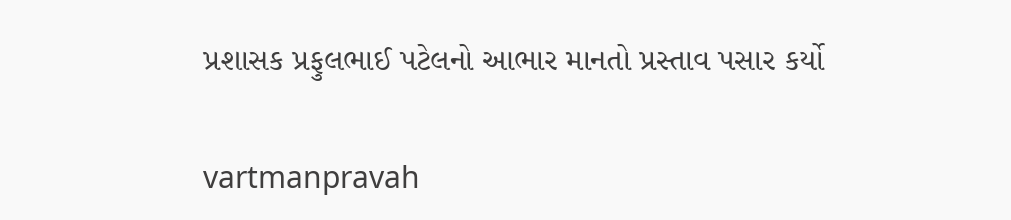પ્રશાસક પ્રફુલભાઈ પટેલનો આભાર માનતો પ્રસ્‍તાવ પસાર કર્યો

vartmanpravah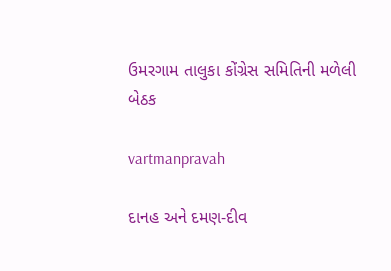ઉમરગામ તાલુકા કોંગ્રેસ સમિતિની મળેલી બેઠક

vartmanpravah

દાનહ અને દમણ-દીવ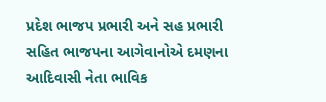પ્રદેશ ભાજપ પ્રભારી અને સહ પ્રભારી સહિત ભાજપના આગેવાનોએ દમણના આદિવાસી નેતા ભાવિક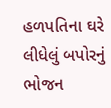હળપતિના ઘરે લીધેલું બપોરનું ભોજન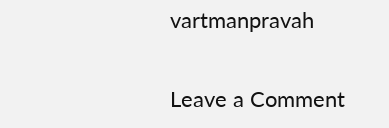vartmanpravah

Leave a Comment